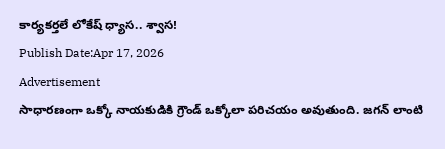కార్యకర్తలే లోకేష్ ధ్యాస.. శ్వాస!
Publish Date:Apr 17, 2026
Advertisement
సాధారణంగా ఒక్కో నాయకుడికి గ్రౌండ్ ఒక్కోలా పరిచయం అవుతుంది. జగన్ లాంటి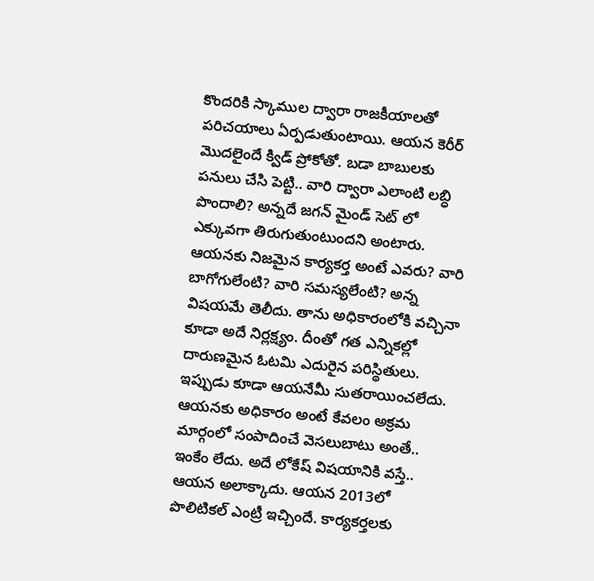కొందరికి స్కాముల ద్వారా రాజకీయాలతో పరిచయాలు ఏర్పడుతుంటాయి. ఆయన కెరీర్ మొదలైందే క్విడ్ ప్రోకోతో. బడా బాబులకు పనులు చేసి పెట్టి.. వారి ద్వారా ఎలాంటి లబ్ధి పొందాలి? అన్నదే జగన్ మైండ్ సెట్ లో ఎక్కువగా తిరుగుతుంటుందని అంటారు. ఆయనకు నిజమైన కార్యకర్త అంటే ఎవరు? వారి బాగోగులేంటి? వారి సమస్యలేంటి? అన్న విషయమే తెలీదు. తాను అధికారంలోకి వచ్చినా కూడా అదే నిర్లక్ష్యం. దీంతో గత ఎన్నికల్లో దారుణమైన ఓటమి ఎదురైన పరిస్థితులు. ఇప్పుడు కూడా ఆయనేమీ సుతరాయించలేదు. ఆయనకు అధికారం అంటే కేవలం అక్రమ మార్గంలో సంపాదించే వెసలుబాటు అంతే.. ఇంకేం లేదు. అదే లోకేష్ విషయానికి వస్తే.. ఆయన అలాక్కాదు. ఆయన 2013లో పొలిటికల్ ఎంట్రీ ఇచ్చిందే. కార్యకర్తలకు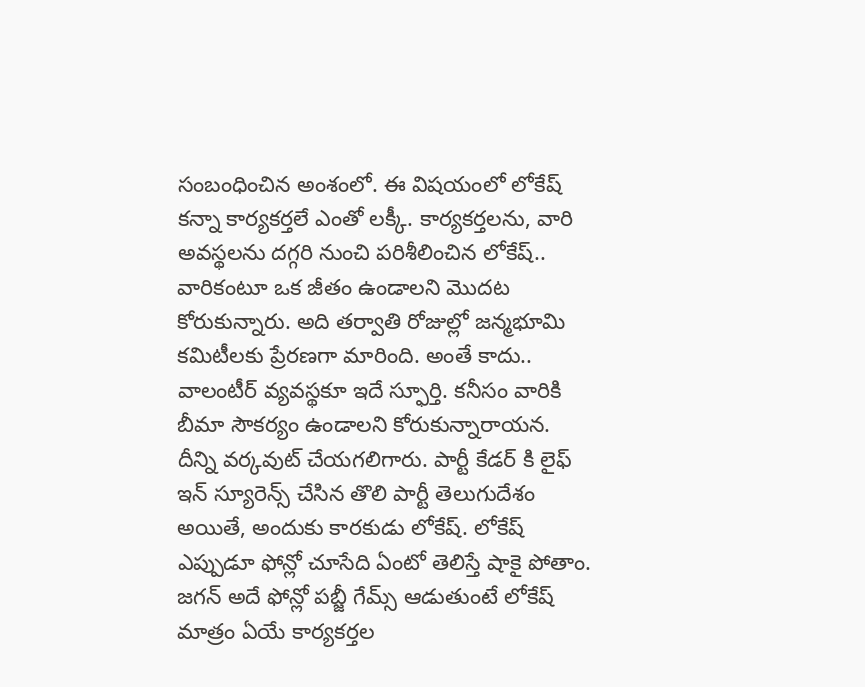సంబంధించిన అంశంలో. ఈ విషయంలో లోకేష్ కన్నా కార్యకర్తలే ఎంతో లక్కీ. కార్యకర్తలను, వారి అవస్థలను దగ్గరి నుంచి పరిశీలించిన లోకేష్.. వారికంటూ ఒక జీతం ఉండాలని మొదట కోరుకున్నారు. అది తర్వాతి రోజుల్లో జన్మభూమి కమిటీలకు ప్రేరణగా మారింది. అంతే కాదు.. వాలంటీర్ వ్యవస్థకూ ఇదే స్ఫూర్తి. కనీసం వారికి బీమా సౌకర్యం ఉండాలని కోరుకున్నారాయన. దీన్ని వర్కవుట్ చేయగలిగారు. పార్టీ కేడర్ కి లైఫ్ ఇన్ స్యూరెన్స్ చేసిన తొలి పార్టీ తెలుగుదేశం అయితే, అందుకు కారకుడు లోకేష్. లోకేష్ ఎప్పుడూ ఫోన్లో చూసేది ఏంటో తెలిస్తే షాకై పోతాం. జగన్ అదే ఫోన్లో పబ్జీ గేమ్స్ ఆడుతుంటే లోకేష్ మాత్రం ఏయే కార్యకర్తల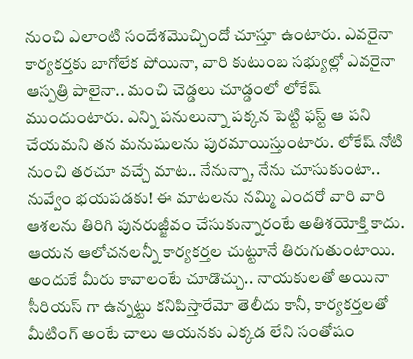నుంచి ఎలాంటి సందేశమొచ్చిందో చూస్తూ ఉంటారు. ఎవరైనా కార్యకర్తకు బాగోలేక పోయినా, వారి కుటుంబ సభ్యుల్లో ఎవరైనా ఆస్పత్రి పాలైనా.. మంచి చెడ్డలు చూడ్డంలో లోకేష్ ముందుంటారు. ఎన్ని పనులున్నా పక్కన పెట్టి ఫస్ట్ ఆ పని చేయమని తన మనుషులను పురమాయిస్తుంటారు. లోకేష్ నోటి నుంచి తరచూ వచ్చే మాట.. నేనున్నా, నేను చూసుకుంటా.. నువ్వేం భయపడకు! ఈ మాటలను నమ్మి ఎందరో వారి వారి ఆశలను తిరిగి పునరుజ్జీవం చేసుకున్నారంటే అతిశయోక్తి కాదు. ఆయన ఆలోచనలన్నీ కార్యకర్తల చుట్టూనే తిరుగుతుంటాయి. అందుకే మీరు కావాలంటే చూడొచ్చు.. నాయకులతో అయినా సీరియస్ గా ఉన్నట్టు కనిపిస్తారేమో తెలీదు కానీ, కార్యకర్తలతో మీటింగ్ అంటే చాలు ఆయనకు ఎక్కడ లేని సంతోషం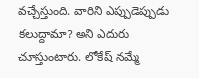వచ్చేస్తుంది. వారిని ఎప్పుడెప్పుడు కలుద్దామా? అని ఎదురు చూస్తుంటారు. లోకేష్ నమ్మే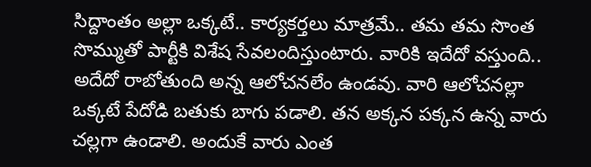సిద్దాంతం అల్లా ఒక్కటే.. కార్యకర్తలు మాత్రమే.. తమ తమ సొంత సొమ్ముతో పార్టీకి విశేష సేవలందిస్తుంటారు. వారికి ఇదేదో వస్తుంది.. అదేదో రాబోతుంది అన్న ఆలోచనలేం ఉండవు. వారి ఆలోచనల్లా ఒక్కటే పేదోడి బతుకు బాగు పడాలి. తన అక్కన పక్కన ఉన్న వారు చల్లగా ఉండాలి. అందుకే వారు ఎంత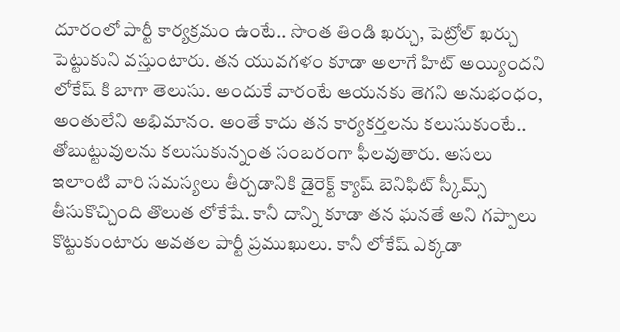దూరంలో పార్టీ కార్యక్రమం ఉంటే.. సొంత తిండి ఖర్చు, పెట్రోల్ ఖర్చు పెట్టుకుని వస్తుంటారు. తన యువగళం కూడా అలాగే హిట్ అయ్యిందని లోకేష్ కి బాగా తెలుసు. అందుకే వారంటే ఆయనకు తెగని అనుభంధం, అంతులేని అభిమానం. అంతే కాదు తన కార్యకర్తలను కలుసుకుంటే.. తోబుట్టువులను కలుసుకున్నంత సంబరంగా ఫీలవుతారు. అసలు ఇలాంటి వారి సమస్యలు తీర్చడానికి డైరెక్ట్ క్యాష్ బెనిఫిట్ స్కీమ్స్ తీసుకొచ్చింది తొలుత లోకేషే. కానీ దాన్ని కూడా తన ఘనతే అని గప్పాలు కొట్టుకుంటారు అవతల పార్టీ ప్రముఖులు. కానీ లోకేష్ ఎక్కడా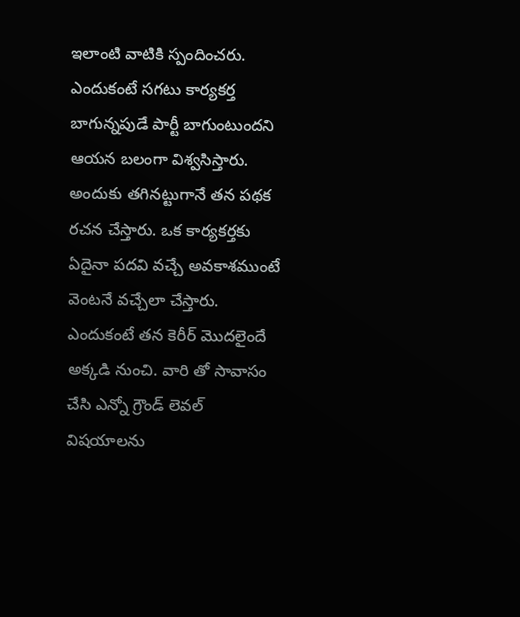ఇలాంటి వాటికి స్పందించరు. ఎందుకంటే సగటు కార్యకర్త బాగున్నపుడే పార్టీ బాగుంటుందని ఆయన బలంగా విశ్వసిస్తారు. అందుకు తగినట్టుగానే తన పథక రచన చేస్తారు. ఒక కార్యకర్తకు ఏదైనా పదవి వచ్చే అవకాశముంటే వెంటనే వచ్చేలా చేస్తారు. ఎందుకంటే తన కెరీర్ మొదలైందే అక్కడి నుంచి. వారి తో సావాసం చేసి ఎన్నో గ్రౌండ్ లెవల్ విషయాలను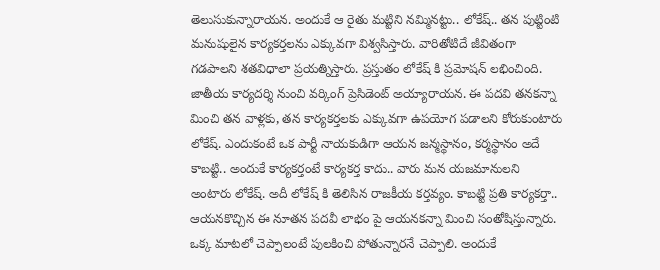తెలుసుకున్నారాయన. అందుకే ఆ రైతు మట్టిని నమ్మినట్టు.. లోకేష్.. తన పుట్టింటి మనుషులైన కార్యకర్తలను ఎక్కువగా విశ్వసిస్తారు. వారితోటిదే జీవితంగా గడపాలని శతవిధాలా ప్రయత్నిస్తారు. ప్రస్తుతం లోకేష్ కి ప్రమోషన్ లభించింది. జాతీయ కార్యదర్శి నుంచి వర్కింగ్ ప్రెసిడెంట్ అయ్యారాయన. ఈ పదవి తనకన్నా మించి తన వాళ్లకు, తన కార్యకర్తలకు ఎక్కువగా ఉపయోగ పడాలని కోరుకుంటారు లోకేష్. ఎందుకంటే ఒక పార్టీ నాయకుడిగా ఆయన జన్మస్థానం, కర్మస్థానం అదే కాబట్టి.. అందుకే కార్యకర్తంటే కార్యకర్త కాదు.. వారు మన యజమానులని అంటారు లోకేష్. అదీ లోకేష్ కి తెలిసిన రాజకీయ కర్తవ్యం. కాబట్టి ప్రతి కార్యకర్తా.. ఆయనకొచ్చిన ఈ నూతన పదవీ లాభం పై ఆయనకన్నా మించి సంతోషిస్తున్నారు. ఒక్క మాటలో చెప్పాలంటే పులకించి పోతున్నారనే చెప్పాలి. అందుకే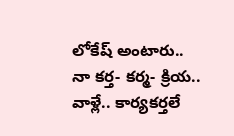లోకేష్ అంటారు.. నా కర్త- కర్మ- క్రియ.. వాళ్లే.. కార్యకర్తలే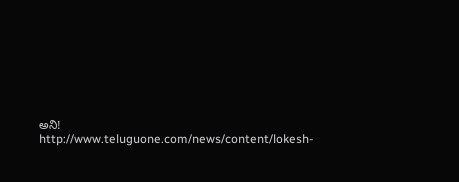అని!
http://www.teluguone.com/news/content/lokesh-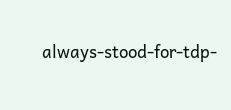always-stood-for-tdp-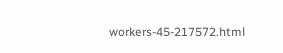workers-45-217572.html